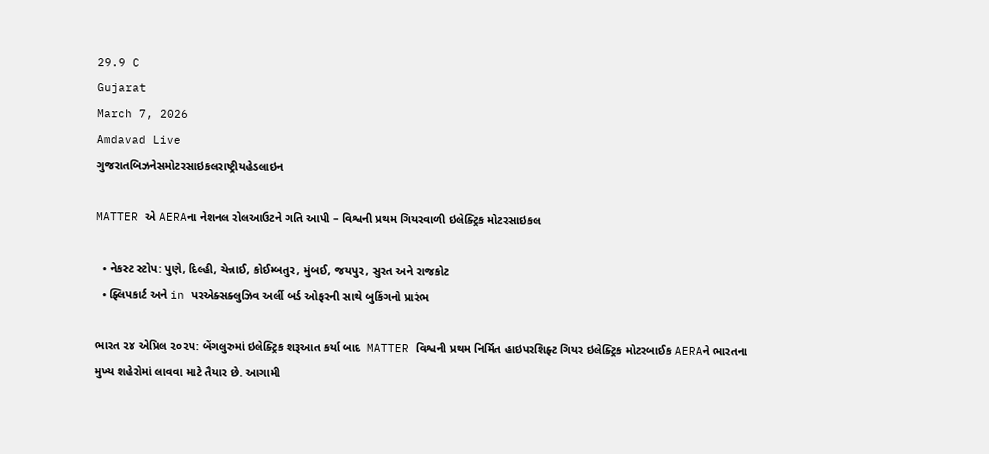29.9 C
Gujarat
March 7, 2026
Amdavad Live
ગુજરાતબિઝનેસમોટરસાઇકલરાષ્ટ્રીયહેડલાઇન

MATTER એ AERAના નેશનલ રોલઆઉટને ગતિ આપી – વિશ્વની પ્રથમ ગિયરવાળી ઇલેક્ટ્રિક મોટરસાઇકલ

  • નેકસ્ટ સ્ટોપ: પુણે, દિલ્હી, ચેન્નાઈ, કોઈમ્બતુર, મુંબઈ, જયપુર, સુરત અને રાજકોટ
  • ફ્લિપકાર્ટ અને in પરએક્સક્લુઝિવ અર્લી બર્ડ ઓફરની સાથે બુકિંગનો પ્રારંભ

ભારત ૨૪ એપ્રિલ ૨૦૨૫: બેંગલુરુમાં ઇલેક્ટ્રિક શરૂઆત કર્યા બાદ  MATTER વિશ્વની પ્રથમ નિર્મિત હાઇપરશિફ્ટ ગિયર ઇલેક્ટ્રિક મોટરબાઈક AERAને ભારતના મુખ્ય શહેરોમાં લાવવા માટે તૈયાર છે. આગામી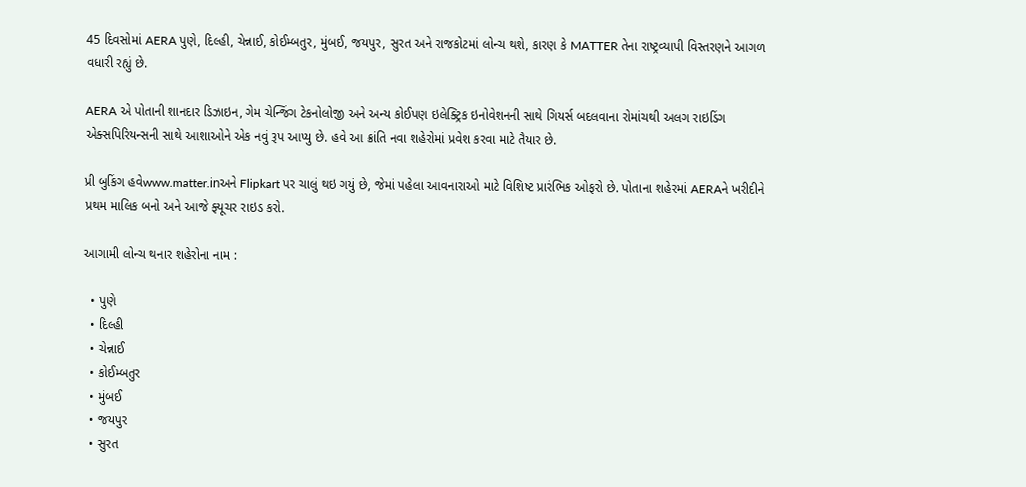45 દિવસોમાં AERA પુણે, દિલ્હી, ચેન્નાઈ, કોઈમ્બતુર, મુંબઈ, જયપુર, સુરત અને રાજકોટમાં લોન્ચ થશે, કારણ કે MATTER તેના રાષ્ટ્રવ્યાપી વિસ્તરણને આગળ વધારી રહ્યું છે.

AERA એ પોતાની શાનદાર ડિઝાઇન, ગેમ ચેન્જિંગ ટેકનોલોજી અને અન્ય કોઈપણ ઇલેક્ટ્રિક ઇનોવેશનની સાથે ગિયર્સ બદલવાના રોમાંચથી અલગ રાઇડિંગ એક્સપિરિયન્સની સાથે આશાઓને એક નવું રૂપ આપ્યુ છે. હવે આ ક્રાંતિ નવા શહેરોમાં પ્રવેશ કરવા માટે તૈયાર છે.

પ્રી બુકિંગ હવેwww.matter.inઅને Flipkart પર ચાલું થઇ ગયું છે, જેમાં પહેલા આવનારાઓ માટે વિશિષ્ટ પ્રારંભિક ઓફરો છે. પોતાના શહેરમાં AERAને ખરીદીને પ્રથમ માલિક બનો અને આજે ફ્યૂચર રાઇડ કરો.

આગામી લોન્ચ થનાર શહેરોના નામ :

  • પુણે
  • દિલ્હી
  • ચેન્નાઈ
  • કોઈમ્બતુર
  • મુંબઈ
  • જયપુર
  • સુરત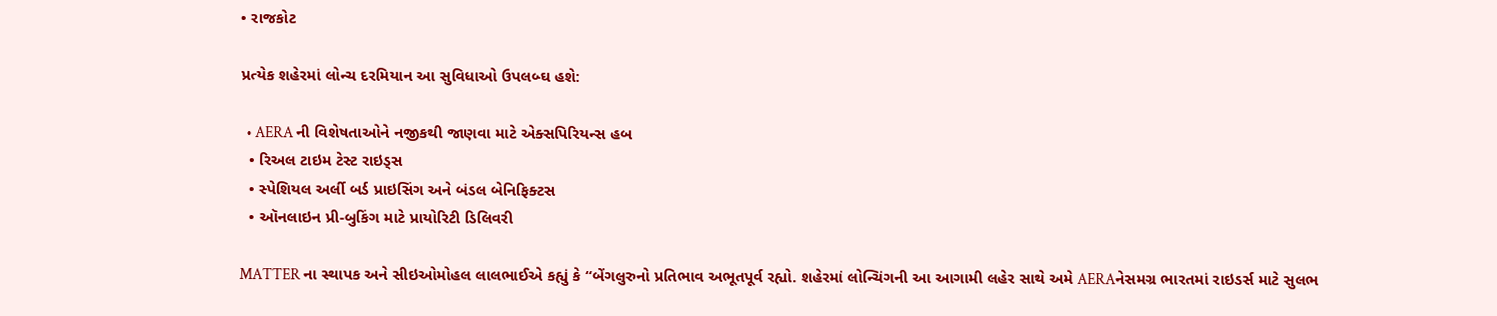• રાજકોટ

પ્રત્યેક શહેરમાં લોન્ચ દરમિયાન આ સુવિધાઓ ઉપલબ્ઘ હશે:

  • AERA ની વિશેષતાઓને નજીકથી જાણવા માટે એક્સપિરિયન્સ હબ
  • રિઅલ ટાઇમ ટેસ્ટ રાઇડ્સ
  • સ્પેશિયલ અર્લી બર્ડ પ્રાઇસિંગ અને બંડલ બેનિફિક્ટસ
  • ઑનલાઇન પ્રી-બુકિંગ માટે પ્રાયોરિટી ડિલિવરી

MATTER ના સ્થાપક અને સીઇઓમોહલ લાલભાઈએ કહ્યું કે “બેંગલુરુનો પ્રતિભાવ અભૂતપૂર્વ રહ્યો. શહેરમાં લોન્ચિંગની આ આગામી લહેર સાથે અમે AERAનેસમગ્ર ભારતમાં રાઇડર્સ માટે સુલભ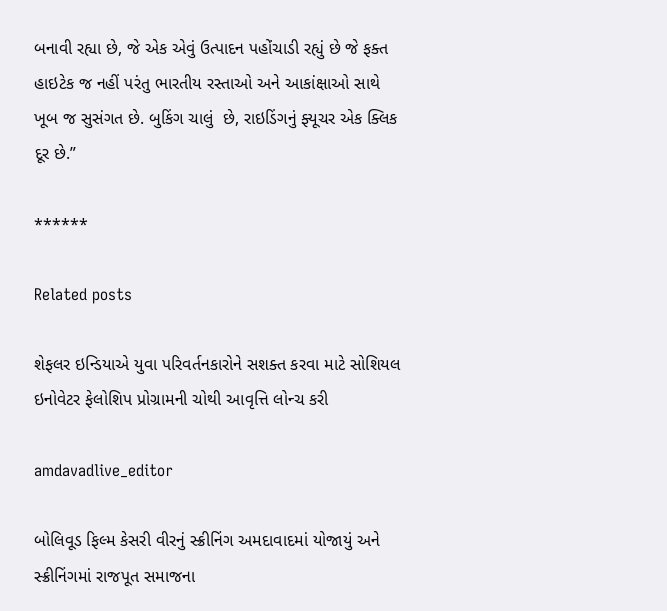બનાવી રહ્યા છે, જે એક એવું ઉત્પાદન પહોંચાડી રહ્યું છે જે ફક્ત હાઇટેક જ નહીં પરંતુ ભારતીય રસ્તાઓ અને આકાંક્ષાઓ સાથે ખૂબ જ સુસંગત છે. બુકિંગ ચાલું  છે, રાઇડિંગનું ફ્યૂચર એક ક્લિક દૂર છે.”

******

Related posts

શેફલર ઇન્ડિયાએ યુવા પરિવર્તનકારોને સશક્ત કરવા માટે સોશિયલ ઇનોવેટર ફેલોશિપ પ્રોગ્રામની ચોથી આવૃત્તિ લોન્ચ કરી

amdavadlive_editor

બોલિવૂડ ફિલ્મ કેસરી વીરનું સ્ક્રીનિંગ અમદાવાદમાં યોજાયું અને સ્ક્રીનિંગમાં રાજપૂત સમાજના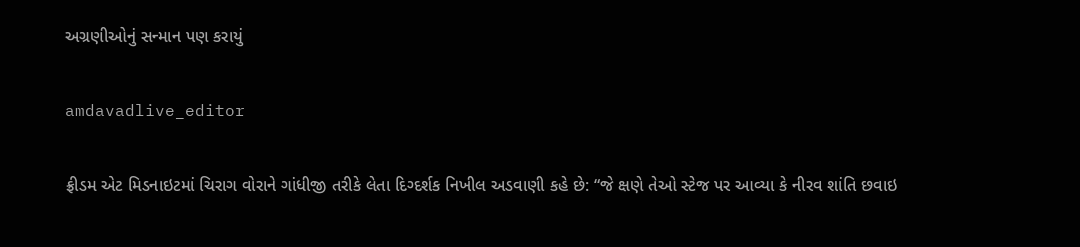અગ્રણીઓનું સન્માન પણ કરાયું

amdavadlive_editor

ફ્રીડમ એટ મિડનાઇટમાં ચિરાગ વોરાને ગાંધીજી તરીકે લેતા દિગ્દર્શક નિખીલ અડવાણી કહે છે: “જે ક્ષણે તેઓ સ્ટેજ પર આવ્યા કે નીરવ શાંતિ છવાઇ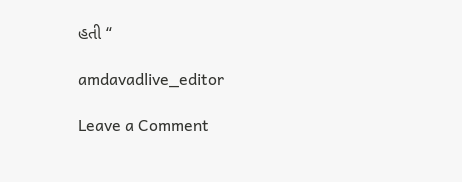હતી “

amdavadlive_editor

Leave a Comment